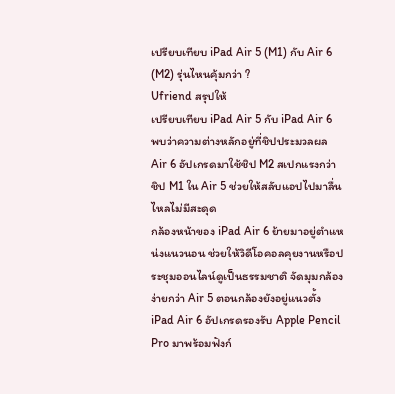เปรียบเทียบ iPad Air 5 (M1) กับ Air 6 (M2) รุ่นไหนคุ้มกว่า ?
Ufriend สรุปให้
เปรียบเทียบ iPad Air 5 กับ iPad Air 6 พบว่าความต่างหลักอยู่ที่ชิปประมวลผล Air 6 อัปเกรดมาใช้ชิป M2 สเปกแรงกว่าชิป M1 ใน Air 5 ช่วยให้สลับแอปไปมาลื่นไหลไม่มีสะดุด
กล้องหน้าของ iPad Air 6 ย้ายมาอยู่ตำแหน่งแนวนอน ช่วยให้วิดีโอคอลคุยงานหรือประชุมออนไลน์ดูเป็นธรรมชาติ จัดมุมกล้องง่ายกว่า Air 5 ตอนกล้องยังอยู่แนวตั้ง
iPad Air 6 อัปเกรดรองรับ Apple Pencil Pro มาพร้อมฟังก์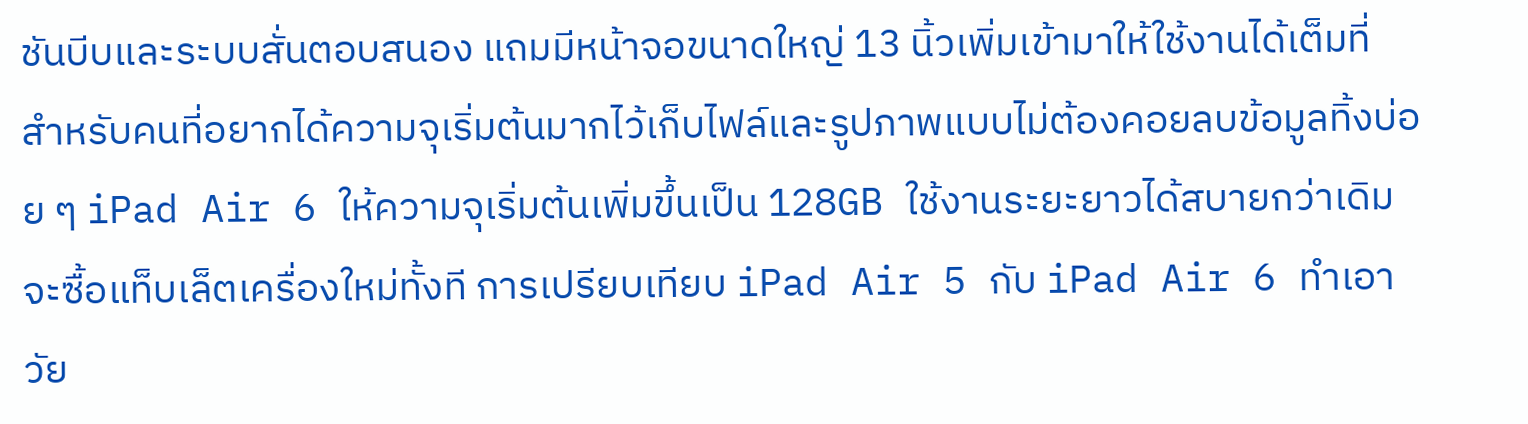ชันบีบและระบบสั่นตอบสนอง แถมมีหน้าจอขนาดใหญ่ 13 นิ้วเพิ่มเข้ามาให้ใช้งานได้เต็มที่
สำหรับคนที่อยากได้ความจุเริ่มต้นมากไว้เก็บไฟล์และรูปภาพแบบไม่ต้องคอยลบข้อมูลทิ้งบ่อย ๆ iPad Air 6 ให้ความจุเริ่มต้นเพิ่มขึ้นเป็น 128GB ใช้งานระยะยาวได้สบายกว่าเดิม
จะซื้อแท็บเล็ตเครื่องใหม่ทั้งที การเปรียบเทียบ iPad Air 5 กับ iPad Air 6 ทำเอาวัย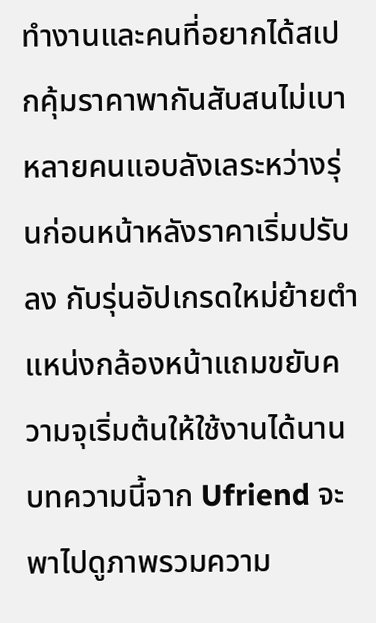ทำงานและคนที่อยากได้สเปกคุ้มราคาพากันสับสนไม่เบา หลายคนแอบลังเลระหว่างรุ่นก่อนหน้าหลังราคาเริ่มปรับลง กับรุ่นอัปเกรดใหม่ย้ายตำแหน่งกล้องหน้าแถมขยับความจุเริ่มต้นให้ใช้งานได้นาน
บทความนี้จาก Ufriend จะพาไปดูภาพรวมความ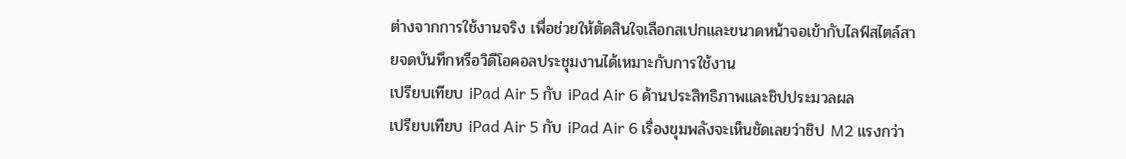ต่างจากการใช้งานจริง เพื่อช่วยให้ตัดสินใจเลือกสเปกและขนาดหน้าจอเข้ากับไลฟ์สไตล์สายจดบันทึกหรือวิดีโอคอลประชุมงานได้เหมาะกับการใช้งาน
เปรียบเทียบ iPad Air 5 กับ iPad Air 6 ด้านประสิทธิภาพและชิปประมวลผล
เปรียบเทียบ iPad Air 5 กับ iPad Air 6 เรื่องขุมพลังจะเห็นชัดเลยว่าชิป M2 แรงกว่า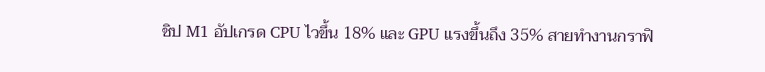ชิป M1 อัปเกรด CPU ไวขึ้น 18% และ GPU แรงขึ้นถึง 35% สายทำงานกราฟิ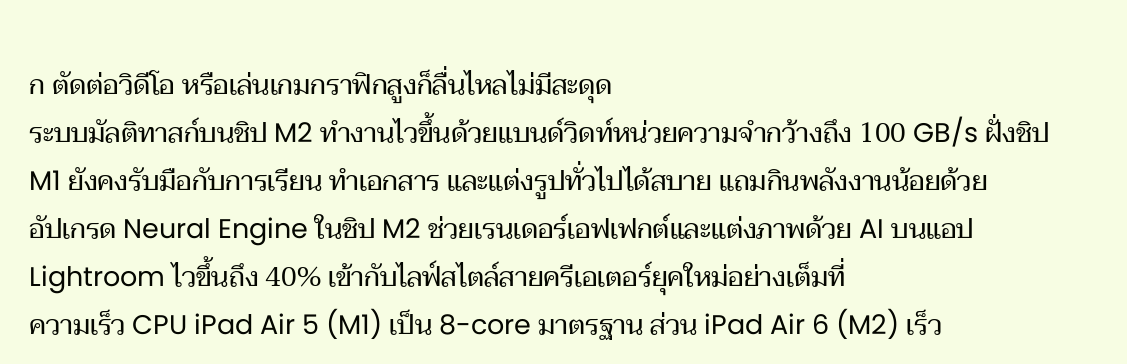ก ตัดต่อวิดีโอ หรือเล่นเกมกราฟิกสูงก็ลื่นไหลไม่มีสะดุด
ระบบมัลติทาสก์บนชิป M2 ทำงานไวขึ้นด้วยแบนด์วิดท์หน่วยความจำกว้างถึง 100 GB/s ฝั่งชิป M1 ยังคงรับมือกับการเรียน ทำเอกสาร และแต่งรูปทั่วไปได้สบาย แถมกินพลังงานน้อยด้วย
อัปเกรด Neural Engine ในชิป M2 ช่วยเรนเดอร์เอฟเฟกต์และแต่งภาพด้วย AI บนแอป Lightroom ไวขึ้นถึง 40% เข้ากับไลฟ์สไตล์สายครีเอเตอร์ยุคใหม่อย่างเต็มที่
ความเร็ว CPU iPad Air 5 (M1) เป็น 8-core มาตรฐาน ส่วน iPad Air 6 (M2) เร็ว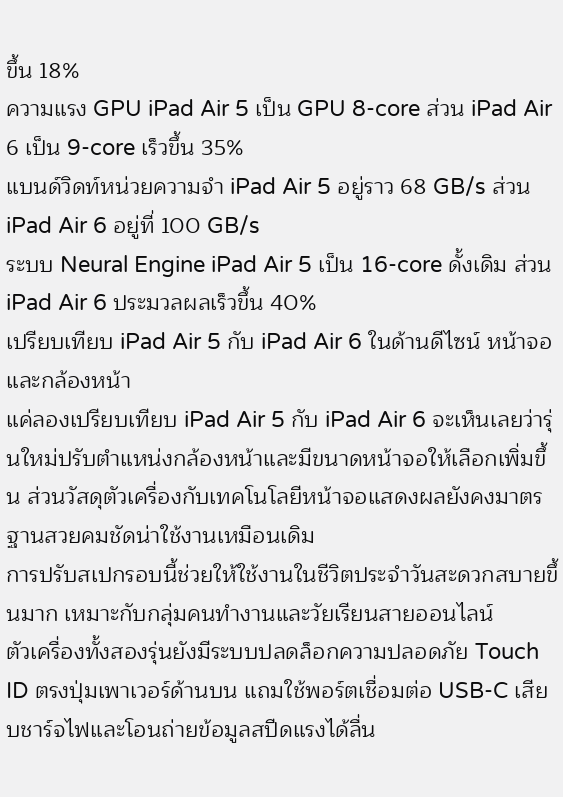ขึ้น 18%
ความแรง GPU iPad Air 5 เป็น GPU 8-core ส่วน iPad Air 6 เป็น 9-core เร็วขึ้น 35%
แบนด์วิดท์หน่วยความจำ iPad Air 5 อยู่ราว 68 GB/s ส่วน iPad Air 6 อยู่ที่ 100 GB/s
ระบบ Neural Engine iPad Air 5 เป็น 16-core ดั้งเดิม ส่วน iPad Air 6 ประมวลผลเร็วขึ้น 40%
เปรียบเทียบ iPad Air 5 กับ iPad Air 6 ในด้านดีไซน์ หน้าจอ และกล้องหน้า
แค่ลองเปรียบเทียบ iPad Air 5 กับ iPad Air 6 จะเห็นเลยว่ารุ่นใหม่ปรับตำแหน่งกล้องหน้าและมีขนาดหน้าจอให้เลือกเพิ่มขึ้น ส่วนวัสดุตัวเครื่องกับเทคโนโลยีหน้าจอแสดงผลยังคงมาตรฐานสวยคมชัดน่าใช้งานเหมือนเดิม
การปรับสเปกรอบนี้ช่วยให้ใช้งานในชีวิตประจำวันสะดวกสบายขึ้นมาก เหมาะกับกลุ่มคนทำงานและวัยเรียนสายออนไลน์
ตัวเครื่องทั้งสองรุ่นยังมีระบบปลดล็อกความปลอดภัย Touch ID ตรงปุ่มเพาเวอร์ด้านบน แถมใช้พอร์ตเชื่อมต่อ USB-C เสียบชาร์จไฟและโอนถ่ายข้อมูลสปีดแรงได้ลื่น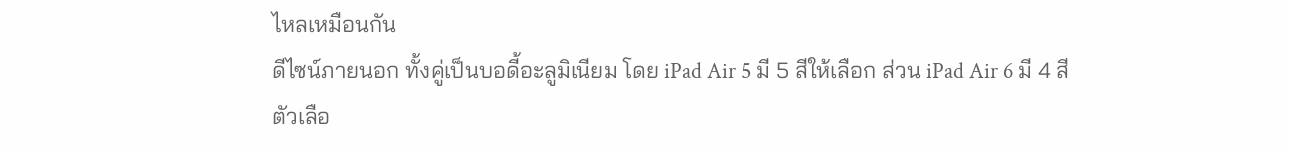ไหลเหมือนกัน
ดีไซน์ภายนอก ทั้งคู่เป็นบอดี้อะลูมิเนียม โดย iPad Air 5 มี 5 สีให้เลือก ส่วน iPad Air 6 มี 4 สี
ตัวเลือ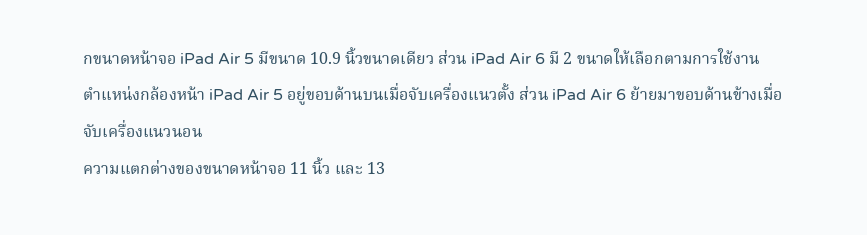กขนาดหน้าจอ iPad Air 5 มีขนาด 10.9 นิ้วขนาดเดียว ส่วน iPad Air 6 มี 2 ขนาดให้เลือกตามการใช้งาน
ตำแหน่งกล้องหน้า iPad Air 5 อยู่ขอบด้านบนเมื่อจับเครื่องแนวตั้ง ส่วน iPad Air 6 ย้ายมาขอบด้านข้างเมื่อจับเครื่องแนวนอน
ความแตกต่างของขนาดหน้าจอ 11 นิ้ว และ 13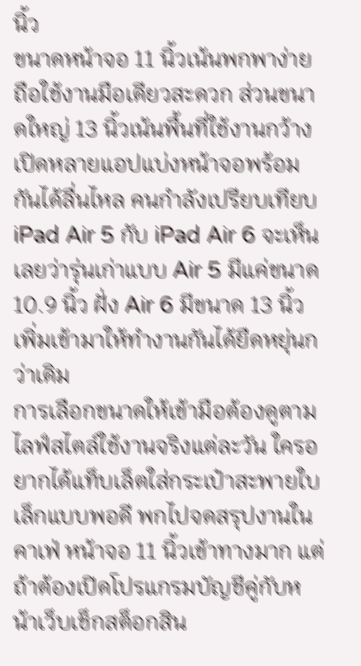นิ้ว
ขนาดหน้าจอ 11 นิ้วเน้นพกพาง่าย ถือใช้งานมือเดียวสะดวก ส่วนขนาดใหญ่ 13 นิ้วเน้นพื้นที่ใช้งานกว้าง เปิดหลายแอปแบ่งหน้าจอพร้อมกันได้ลื่นไหล คนกำลังเปรียบเทียบ iPad Air 5 กับ iPad Air 6 จะเห็นเลยว่ารุ่นเก่าแบบ Air 5 มีแค่ขนาด 10.9 นิ้ว ฝั่ง Air 6 มีขนาด 13 นิ้วเพิ่มเข้ามาให้ทำงานกันได้ยืดหยุ่นกว่าเดิม
การเลือกขนาดให้เข้ามือต้องดูตามไลฟ์สไตล์ใช้งานจริงแต่ละวัน ใครอยากได้แท็บเล็ตใส่กระเป๋าสะพายใบเล็กแบบพอดี พกไปจดสรุปงานในคาเฟ่ หน้าจอ 11 นิ้วเข้าทางมาก แต่ถ้าต้องเปิดโปรแกรมบัญชีคู่กับหน้าเว็บเช็กสต็อกสิน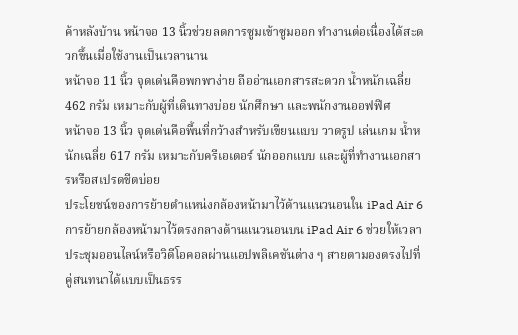ค้าหลังบ้าน หน้าจอ 13 นิ้วช่วยลดการซูมเข้าซูมออก ทำงานต่อเนื่องได้สะดวกขึ้นเมื่อใช้งานเป็นเวลานาน
หน้าจอ 11 นิ้ว จุดเด่นคือพกพาง่าย ถืออ่านเอกสารสะดวก น้ำหนักเฉลี่ย 462 กรัม เหมาะกับผู้ที่เดินทางบ่อย นักศึกษา และพนักงานออฟฟิศ
หน้าจอ 13 นิ้ว จุดเด่นคือพื้นที่กว้างสำหรับเขียนแบบ วาดรูป เล่นเกม น้ำหนักเฉลี่ย 617 กรัม เหมาะกับครีเอเตอร์ นักออกแบบ และผู้ที่ทำงานเอกสารหรือสเปรดชีตบ่อย
ประโยชน์ของการย้ายตำแหน่งกล้องหน้ามาไว้ด้านแนวนอนใน iPad Air 6
การย้ายกล้องหน้ามาไว้ตรงกลางด้านแนวนอนบน iPad Air 6 ช่วยให้เวลาประชุมออนไลน์หรือวิดีโอคอลผ่านแอปพลิเคชันต่าง ๆ สายตามองตรงไปที่คู่สนทนาได้แบบเป็นธรร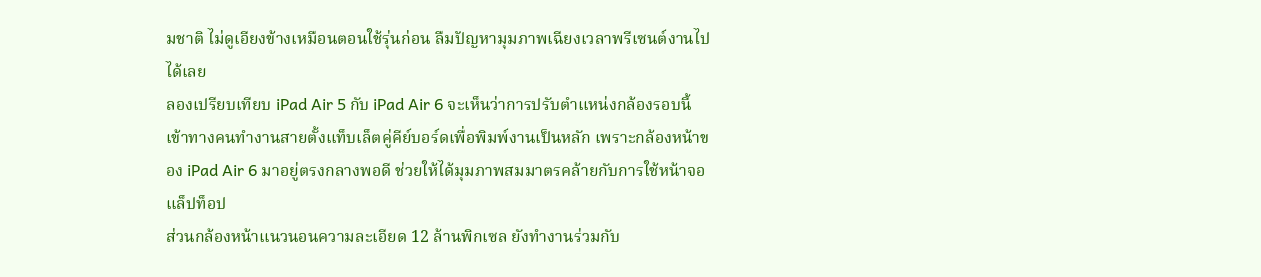มชาติ ไม่ดูเอียงข้างเหมือนตอนใช้รุ่นก่อน ลืมปัญหามุมภาพเฉียงเวลาพรีเซนต์งานไปได้เลย
ลองเปรียบเทียบ iPad Air 5 กับ iPad Air 6 จะเห็นว่าการปรับตำแหน่งกล้องรอบนี้เข้าทางคนทำงานสายตั้งแท็บเล็ตคู่คีย์บอร์ดเพื่อพิมพ์งานเป็นหลัก เพราะกล้องหน้าของ iPad Air 6 มาอยู่ตรงกลางพอดี ช่วยให้ได้มุมภาพสมมาตรคล้ายกับการใช้หน้าจอแล็ปท็อป
ส่วนกล้องหน้าแนวนอนความละเอียด 12 ล้านพิกเซล ยังทำงานร่วมกับ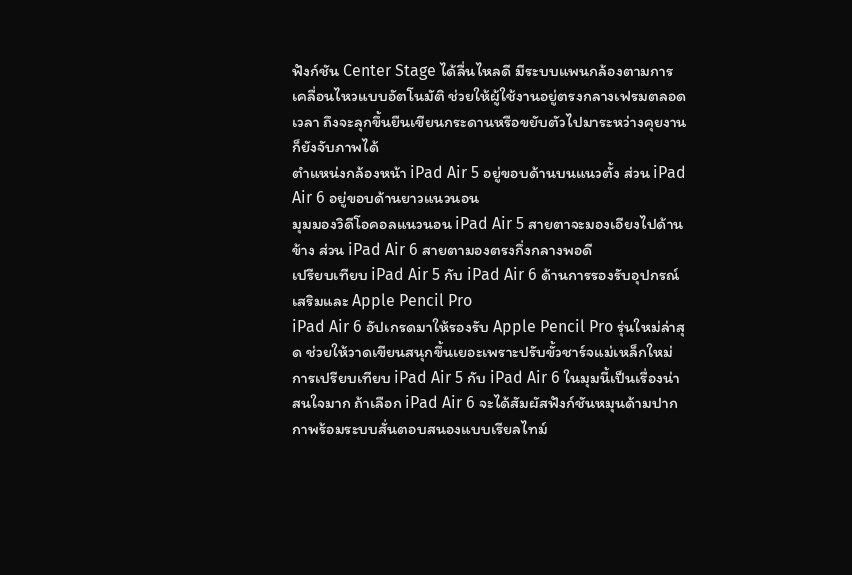ฟังก์ชัน Center Stage ได้ลื่นไหลดี มีระบบแพนกล้องตามการเคลื่อนไหวแบบอัตโนมัติ ช่วยให้ผู้ใช้งานอยู่ตรงกลางเฟรมตลอดเวลา ถึงจะลุกขึ้นยืนเขียนกระดานหรือขยับตัวไปมาระหว่างคุยงานก็ยังจับภาพได้
ตำแหน่งกล้องหน้า iPad Air 5 อยู่ขอบด้านบนแนวตั้ง ส่วน iPad Air 6 อยู่ขอบด้านยาวแนวนอน
มุมมองวิดีโอคอลแนวนอน iPad Air 5 สายตาจะมองเอียงไปด้านข้าง ส่วน iPad Air 6 สายตามองตรงกึ่งกลางพอดี
เปรียบเทียบ iPad Air 5 กับ iPad Air 6 ด้านการรองรับอุปกรณ์เสริมและ Apple Pencil Pro
iPad Air 6 อัปเกรดมาให้รองรับ Apple Pencil Pro รุ่นใหม่ล่าสุด ช่วยให้วาดเขียนสนุกขึ้นเยอะเพราะปรับขั้วชาร์จแม่เหล็กใหม่ การเปรียบเทียบ iPad Air 5 กับ iPad Air 6 ในมุมนี้เป็นเรื่องน่าสนใจมาก ถ้าเลือก iPad Air 6 จะได้สัมผัสฟังก์ชันหมุนด้ามปากกาพร้อมระบบสั่นตอบสนองแบบเรียลไทม์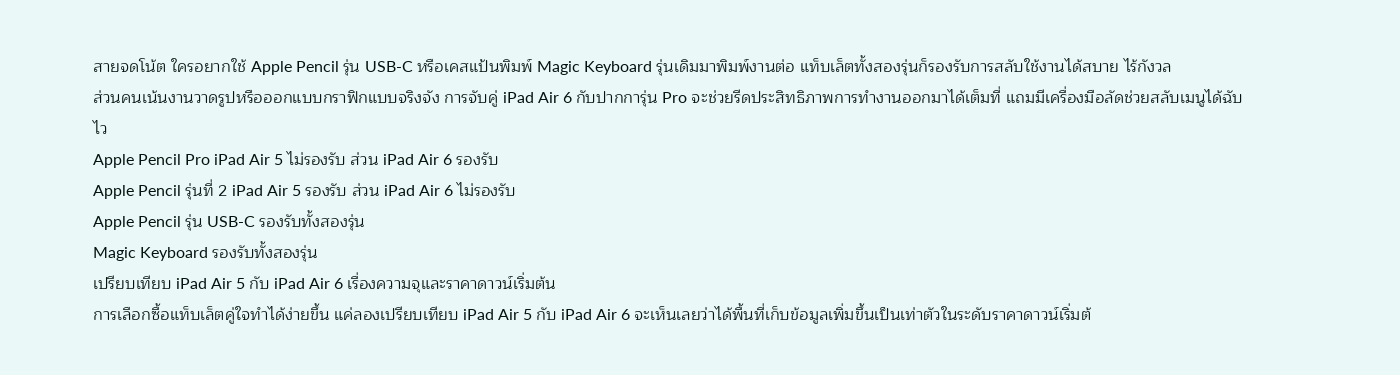สายจดโน้ต ใครอยากใช้ Apple Pencil รุ่น USB-C หรือเคสแป้นพิมพ์ Magic Keyboard รุ่นเดิมมาพิมพ์งานต่อ แท็บเล็ตทั้งสองรุ่นก็รองรับการสลับใช้งานได้สบาย ไร้กังวล
ส่วนคนเน้นงานวาดรูปหรือออกแบบกราฟิกแบบจริงจัง การจับคู่ iPad Air 6 กับปากการุ่น Pro จะช่วยรีดประสิทธิภาพการทำงานออกมาได้เต็มที่ แถมมีเครื่องมือลัดช่วยสลับเมนูได้ฉับไว
Apple Pencil Pro iPad Air 5 ไม่รองรับ ส่วน iPad Air 6 รองรับ
Apple Pencil รุ่นที่ 2 iPad Air 5 รองรับ ส่วน iPad Air 6 ไม่รองรับ
Apple Pencil รุ่น USB-C รองรับทั้งสองรุ่น
Magic Keyboard รองรับทั้งสองรุ่น
เปรียบเทียบ iPad Air 5 กับ iPad Air 6 เรื่องความจุและราคาดาวน์เริ่มต้น
การเลือกซื้อแท็บเล็ตคู่ใจทำได้ง่ายขึ้น แค่ลองเปรียบเทียบ iPad Air 5 กับ iPad Air 6 จะเห็นเลยว่าได้พื้นที่เก็บข้อมูลเพิ่มขึ้นเป็นเท่าตัวในระดับราคาดาวน์เริ่มต้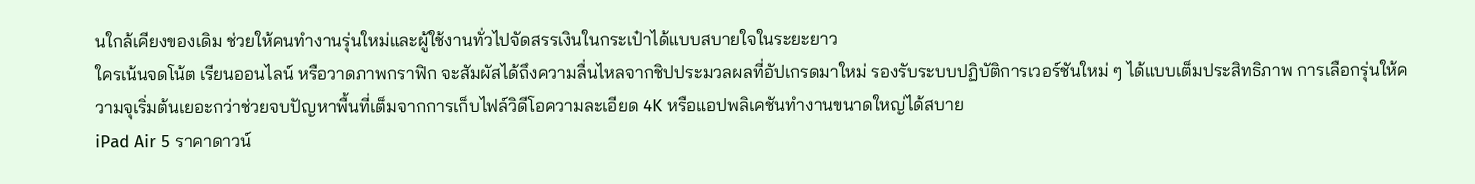นใกล้เคียงของเดิม ช่วยให้คนทำงานรุ่นใหม่และผู้ใช้งานทั่วไปจัดสรรเงินในกระเป๋าได้แบบสบายใจในระยะยาว
ใครเน้นจดโน้ต เรียนออนไลน์ หรือวาดภาพกราฟิก จะสัมผัสได้ถึงความลื่นไหลจากชิปประมวลผลที่อัปเกรดมาใหม่ รองรับระบบปฏิบัติการเวอร์ชันใหม่ ๆ ได้แบบเต็มประสิทธิภาพ การเลือกรุ่นให้ความจุเริ่มต้นเยอะกว่าช่วยจบปัญหาพื้นที่เต็มจากการเก็บไฟล์วิดีโอความละเอียด 4K หรือแอปพลิเคชันทำงานขนาดใหญ่ได้สบาย
iPad Air 5 ราคาดาวน์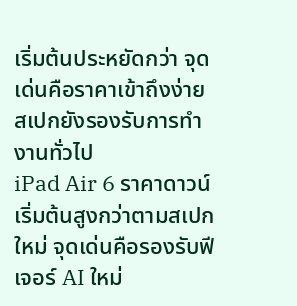เริ่มต้นประหยัดกว่า จุดเด่นคือราคาเข้าถึงง่าย สเปกยังรองรับการทำงานทั่วไป
iPad Air 6 ราคาดาวน์เริ่มต้นสูงกว่าตามสเปกใหม่ จุดเด่นคือรองรับฟีเจอร์ AI ใหม่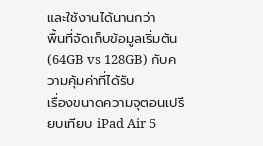และใช้งานได้นานกว่า
พื้นที่จัดเก็บข้อมูลเริ่มต้น (64GB vs 128GB) กับความคุ้มค่าที่ได้รับ
เรื่องขนาดความจุตอนเปรียบเทียบ iPad Air 5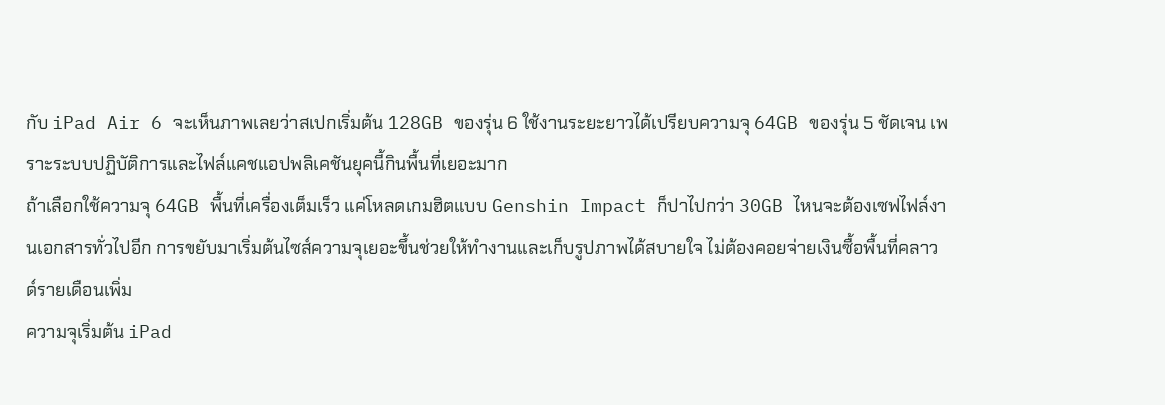กับ iPad Air 6 จะเห็นภาพเลยว่าสเปกเริ่มต้น 128GB ของรุ่น 6 ใช้งานระยะยาวได้เปรียบความจุ 64GB ของรุ่น 5 ชัดเจน เพราะระบบปฏิบัติการและไฟล์แคชแอปพลิเคชันยุคนี้กินพื้นที่เยอะมาก
ถ้าเลือกใช้ความจุ 64GB พื้นที่เครื่องเต็มเร็ว แค่โหลดเกมฮิตแบบ Genshin Impact ก็ปาไปกว่า 30GB ไหนจะต้องเซฟไฟล์งานเอกสารทั่วไปอีก การขยับมาเริ่มต้นไซส์ความจุเยอะขึ้นช่วยให้ทำงานและเก็บรูปภาพได้สบายใจ ไม่ต้องคอยจ่ายเงินซื้อพื้นที่คลาวด์รายเดือนเพิ่ม
ความจุเริ่มต้น iPad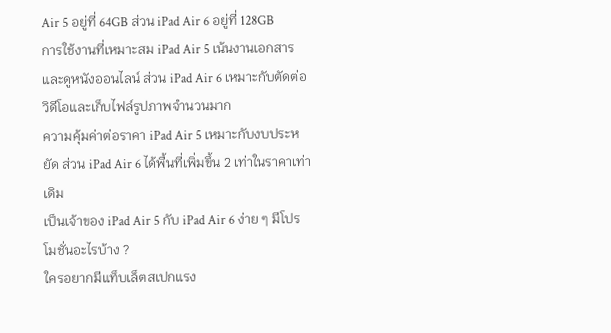Air 5 อยู่ที่ 64GB ส่วน iPad Air 6 อยู่ที่ 128GB
การใช้งานที่เหมาะสม iPad Air 5 เน้นงานเอกสารและดูหนังออนไลน์ ส่วน iPad Air 6 เหมาะกับตัดต่อวิดีโอและเก็บไฟล์รูปภาพจำนวนมาก
ความคุ้มค่าต่อราคา iPad Air 5 เหมาะกับงบประหยัด ส่วน iPad Air 6 ได้พื้นที่เพิ่มขึ้น 2 เท่าในราคาเท่าเดิม
เป็นเจ้าของ iPad Air 5 กับ iPad Air 6 ง่าย ๆ มีโปรโมชั่นอะไรบ้าง ?
ใครอยากมีแท็บเล็ตสเปกแรง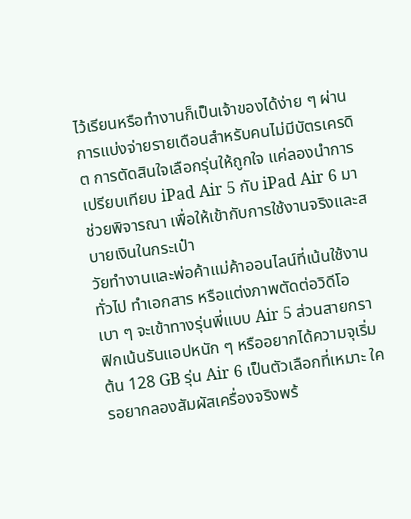ไว้เรียนหรือทำงานก็เป็นเจ้าของได้ง่าย ๆ ผ่านการแบ่งจ่ายรายเดือนสำหรับคนไม่มีบัตรเครดิต การตัดสินใจเลือกรุ่นให้ถูกใจ แค่ลองนำการเปรียบเทียบ iPad Air 5 กับ iPad Air 6 มาช่วยพิจารณา เพื่อให้เข้ากับการใช้งานจริงและสบายเงินในกระเป๋า
วัยทำงานและพ่อค้าแม่ค้าออนไลน์ที่เน้นใช้งานทั่วไป ทำเอกสาร หรือแต่งภาพตัดต่อวิดีโอเบา ๆ จะเข้าทางรุ่นพี่แบบ Air 5 ส่วนสายกราฟิกเน้นรันแอปหนัก ๆ หรืออยากได้ความจุเริ่มต้น 128 GB รุ่น Air 6 เป็นตัวเลือกที่เหมาะ ใครอยากลองสัมผัสเครื่องจริงพร้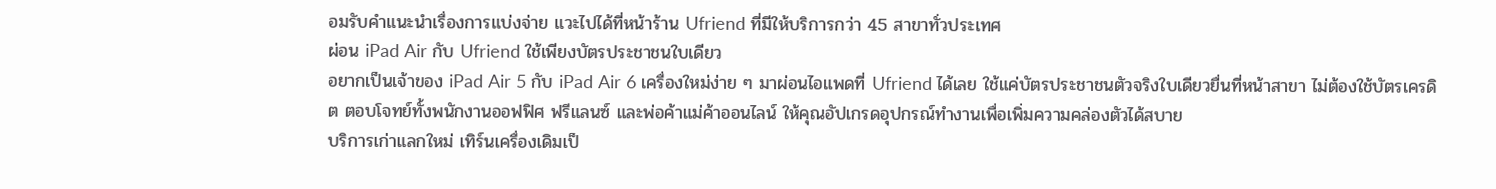อมรับคำแนะนำเรื่องการแบ่งจ่าย แวะไปได้ที่หน้าร้าน Ufriend ที่มีให้บริการกว่า 45 สาขาทั่วประเทศ
ผ่อน iPad Air กับ Ufriend ใช้เพียงบัตรประชาชนใบเดียว
อยากเป็นเจ้าของ iPad Air 5 กับ iPad Air 6 เครื่องใหม่ง่าย ๆ มาผ่อนไอแพดที่ Ufriend ได้เลย ใช้แค่บัตรประชาชนตัวจริงใบเดียวยื่นที่หน้าสาขา ไม่ต้องใช้บัตรเครดิต ตอบโจทย์ทั้งพนักงานออฟฟิศ ฟรีแลนซ์ และพ่อค้าแม่ค้าออนไลน์ ให้คุณอัปเกรดอุปกรณ์ทำงานเพื่อเพิ่มความคล่องตัวได้สบาย
บริการเก่าแลกใหม่ เทิร์นเครื่องเดิมเป็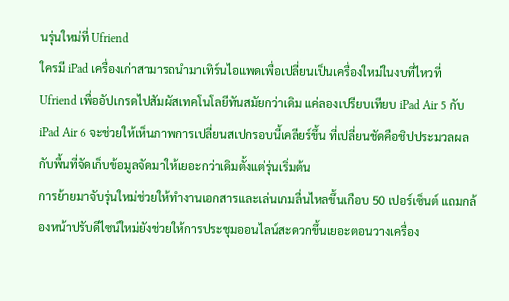นรุ่นใหม่ที่ Ufriend
ใครมี iPad เครื่องเก่าสามารถนำมาเทิร์นไอแพดเพื่อเปลี่ยนเป็นเครื่องใหม่ในงบที่ไหวที่ Ufriend เพื่ออัปเกรดไปสัมผัสเทคโนโลยีทันสมัยกว่าเดิม แค่ลองเปรียบเทียบ iPad Air 5 กับ iPad Air 6 จะช่วยให้เห็นภาพการเปลี่ยนสเปกรอบนี้เคลียร์ขึ้น ที่เปลี่ยนชัดคือชิปประมวลผลกับพื้นที่จัดเก็บข้อมูลจัดมาให้เยอะกว่าเดิมตั้งแต่รุ่นเริ่มต้น
การย้ายมาจับรุ่นใหม่ช่วยให้ทำงานเอกสารและเล่นเกมลื่นไหลขึ้นเกือบ 50 เปอร์เซ็นต์ แถมกล้องหน้าปรับดีไซน์ใหม่ยังช่วยให้การประชุมออนไลน์สะดวกขึ้นเยอะตอนวางเครื่อง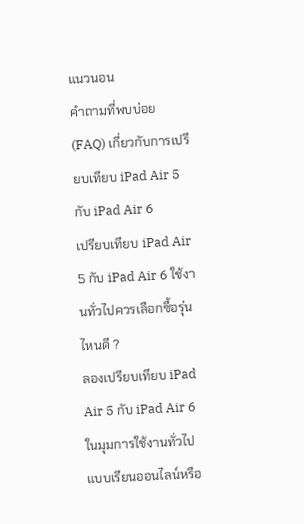แนวนอน
คำถามที่พบบ่อย (FAQ) เกี่ยวกับการเปรียบเทียบ iPad Air 5 กับ iPad Air 6
เปรียบเทียบ iPad Air 5 กับ iPad Air 6 ใช้งานทั่วไปควรเลือกซื้อรุ่นไหนดี ?
ลองเปรียบเทียบ iPad Air 5 กับ iPad Air 6 ในมุมการใช้งานทั่วไปแบบเรียนออนไลน์หรือ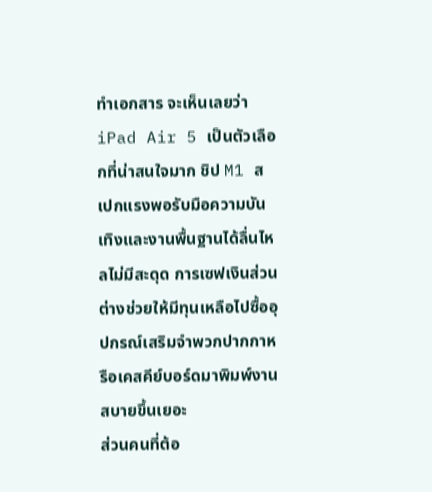ทำเอกสาร จะเห็นเลยว่า iPad Air 5 เป็นตัวเลือกที่น่าสนใจมาก ชิป M1 สเปกแรงพอรับมือความบันเทิงและงานพื้นฐานได้ลื่นไหลไม่มีสะดุด การเซฟเงินส่วนต่างช่วยให้มีทุนเหลือไปซื้ออุปกรณ์เสริมจำพวกปากกาหรือเคสคีย์บอร์ดมาพิมพ์งานสบายขึ้นเยอะ
ส่วนคนที่ต้อ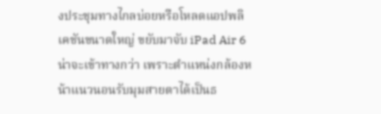งประชุมทางไกลบ่อยหรือโหลดแอปพลิเคชันขนาดใหญ่ ขยับมาจับ iPad Air 6 น่าจะเข้าทางกว่า เพราะตำแหน่งกล้องหน้าแนวนอนรับมุมสายตาได้เป็นธ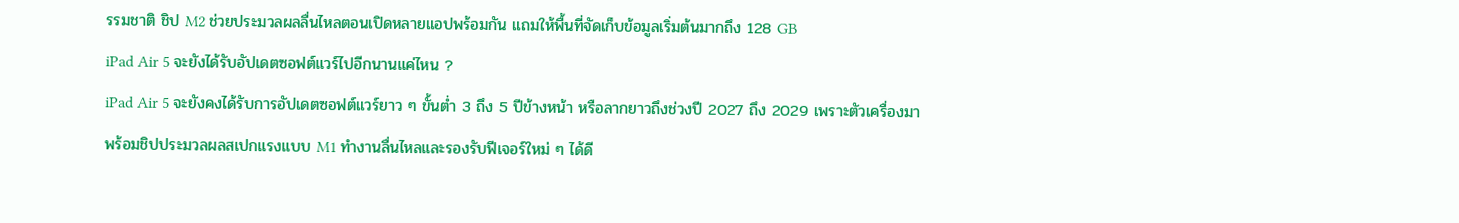รรมชาติ ชิป M2 ช่วยประมวลผลลื่นไหลตอนเปิดหลายแอปพร้อมกัน แถมให้พื้นที่จัดเก็บข้อมูลเริ่มต้นมากถึง 128 GB
iPad Air 5 จะยังได้รับอัปเดตซอฟต์แวร์ไปอีกนานแค่ไหน ?
iPad Air 5 จะยังคงได้รับการอัปเดตซอฟต์แวร์ยาว ๆ ขั้นต่ำ 3 ถึง 5 ปีข้างหน้า หรือลากยาวถึงช่วงปี 2027 ถึง 2029 เพราะตัวเครื่องมาพร้อมชิปประมวลผลสเปกแรงแบบ M1 ทำงานลื่นไหลและรองรับฟีเจอร์ใหม่ ๆ ได้ดี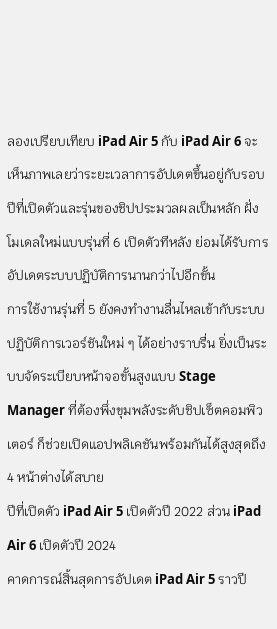ลองเปรียบเทียบ iPad Air 5 กับ iPad Air 6 จะเห็นภาพเลยว่าระยะเวลาการอัปเดตขึ้นอยู่กับรอบปีที่เปิดตัวและรุ่นของชิปประมวลผลเป็นหลัก ฝั่งโมเดลใหม่แบบรุ่นที่ 6 เปิดตัวทีหลัง ย่อมได้รับการอัปเดตระบบปฏิบัติการนานกว่าไปอีกขั้น
การใช้งานรุ่นที่ 5 ยังคงทำงานลื่นไหลเข้ากับระบบปฏิบัติการเวอร์ชันใหม่ ๆ ได้อย่างราบรื่น ยิ่งเป็นระบบจัดระเบียบหน้าจอขั้นสูงแบบ Stage Manager ที่ต้องพึ่งขุมพลังระดับชิปเซ็ตคอมพิวเตอร์ ก็ช่วยเปิดแอปพลิเคชันพร้อมกันได้สูงสุดถึง 4 หน้าต่างได้สบาย
ปีที่เปิดตัว iPad Air 5 เปิดตัวปี 2022 ส่วน iPad Air 6 เปิดตัวปี 2024
คาดการณ์สิ้นสุดการอัปเดต iPad Air 5 ราวปี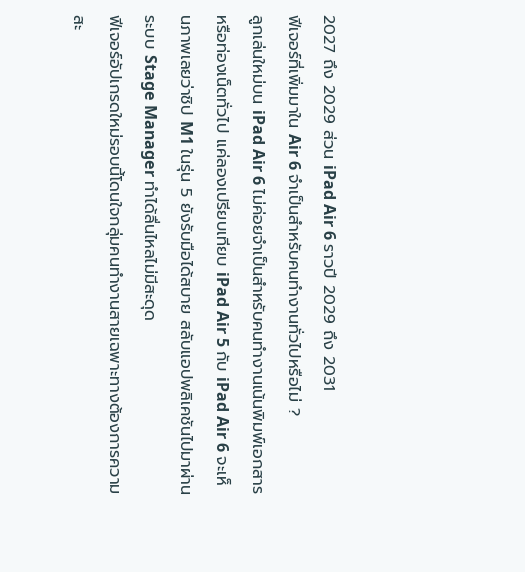2027 ถึง 2029 ส่วน iPad Air 6 ราวปี 2029 ถึง 2031
ฟีเจอร์ที่เพิ่มมาใน Air 6 จำเป็นสำหรับคนทำงานทั่วไปหรือไม่ ?
ลูกเล่นใหม่บน iPad Air 6 ไม่ค่อยจำเป็นสำหรับคนทำงานเน้นพิมพ์เอกสารหรือท่องเน็ตทั่วไป แค่ลองเปรียบเทียบ iPad Air 5 กับ iPad Air 6 จะเห็นภาพเลยว่าชิป M1 ในรุ่น 5 ยังรับมือได้สบาย สลับแอปพลิเคชันไปมาผ่านระบบ Stage Manager ทำได้ลื่นไหลไม่มีสะดุด
ฟีเจอร์อัปเกรดใหม่รอบนี้โดนใจกลุ่มคนทำงานสายเฉพาะทางต้องการความสะ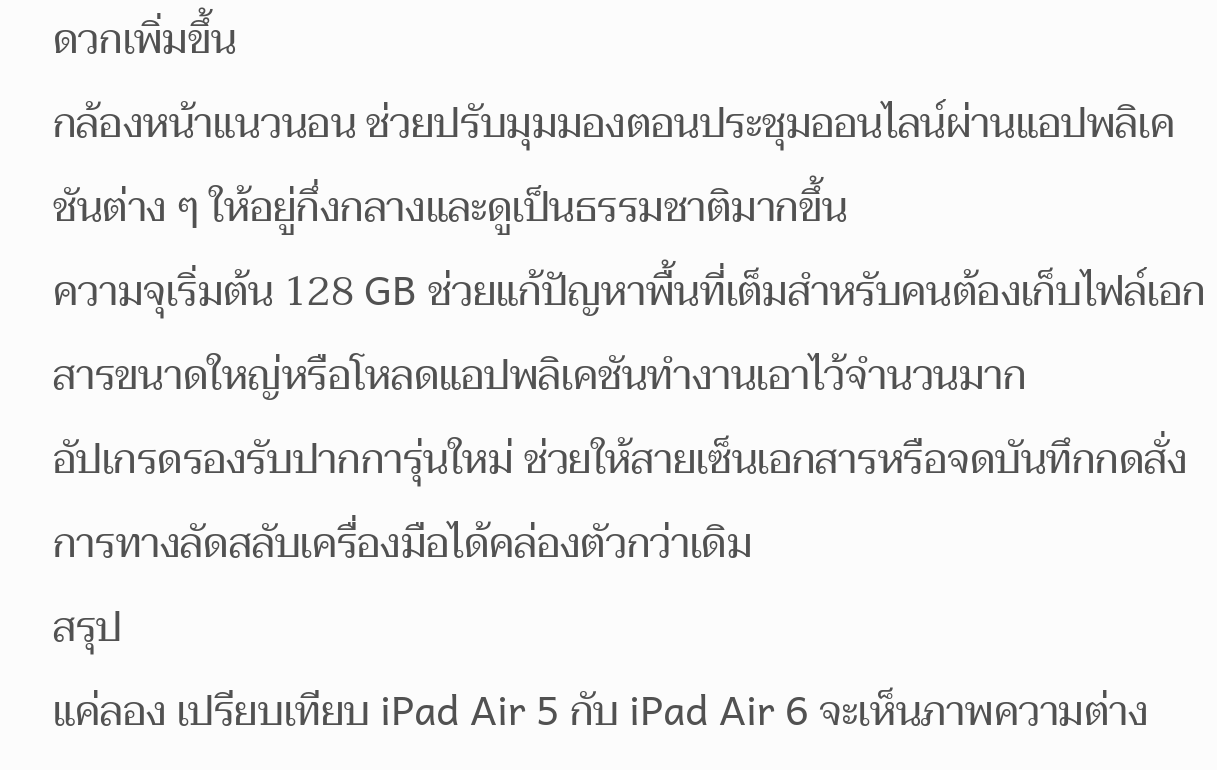ดวกเพิ่มขึ้น
กล้องหน้าแนวนอน ช่วยปรับมุมมองตอนประชุมออนไลน์ผ่านแอปพลิเคชันต่าง ๆ ให้อยู่กึ่งกลางและดูเป็นธรรมชาติมากขึ้น
ความจุเริ่มต้น 128 GB ช่วยแก้ปัญหาพื้นที่เต็มสำหรับคนต้องเก็บไฟล์เอกสารขนาดใหญ่หรือโหลดแอปพลิเคชันทำงานเอาไว้จำนวนมาก
อัปเกรดรองรับปากการุ่นใหม่ ช่วยให้สายเซ็นเอกสารหรือจดบันทึกกดสั่งการทางลัดสลับเครื่องมือได้คล่องตัวกว่าเดิม
สรุป
แค่ลอง เปรียบเทียบ iPad Air 5 กับ iPad Air 6 จะเห็นภาพความต่าง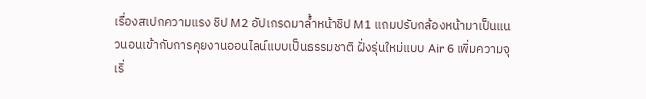เรื่องสเปกความแรง ชิป M2 อัปเกรดมาล้ำหน้าชิป M1 แถมปรับกล้องหน้ามาเป็นแนวนอนเข้ากับการคุยงานออนไลน์แบบเป็นธรรมชาติ ฝั่งรุ่นใหม่แบบ Air 6 เพิ่มความจุเริ่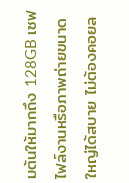มต้นให้มากถึง 128GB เซฟไฟล์งานหรือภาพถ่ายขนาดใหญ่ได้สบาย ไม่ต้องคอยล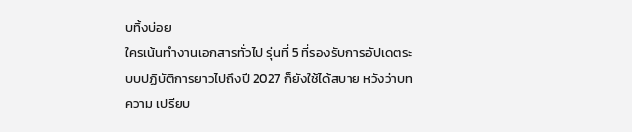บทิ้งบ่อย
ใครเน้นทำงานเอกสารทั่วไป รุ่นที่ 5 ที่รองรับการอัปเดตระบบปฏิบัติการยาวไปถึงปี 2027 ก็ยังใช้ได้สบาย หวังว่าบทความ เปรียบ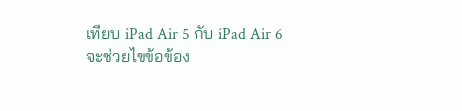เทียบ iPad Air 5 กับ iPad Air 6 จะช่วยไขข้อข้อง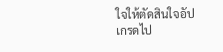ใจให้ตัดสินใจอัปเกรดไป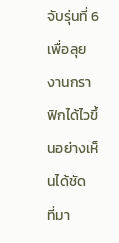จับรุ่นที่ 6 เพื่อลุยงานกราฟิกได้ไวขึ้นอย่างเห็นได้ชัด
ที่มา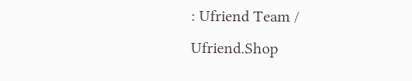: Ufriend Team / Ufriend.Shop